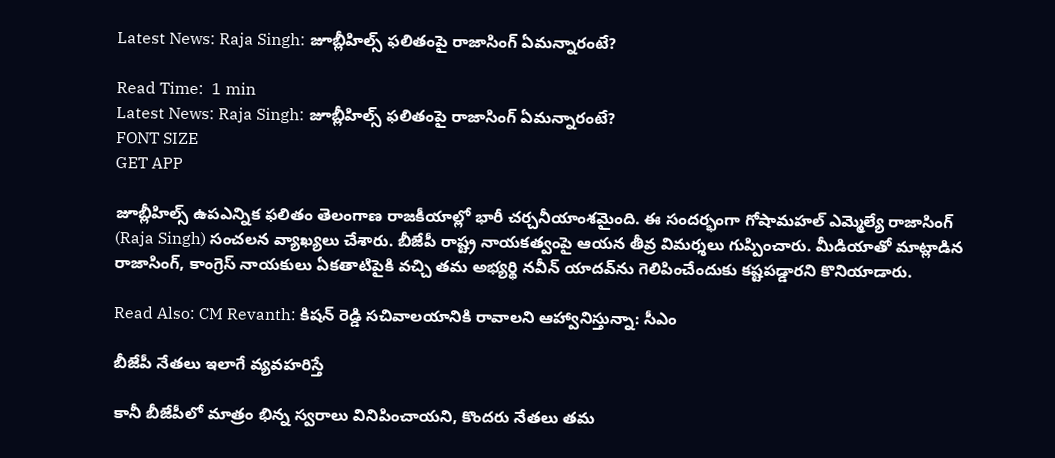Latest News: Raja Singh: జూబ్లీహిల్స్ ఫలితంపై రాజాసింగ్ ఏమన్నారంటే?

Read Time:  1 min
Latest News: Raja Singh: జూబ్లీహిల్స్ ఫలితంపై రాజాసింగ్ ఏమన్నారంటే?
FONT SIZE
GET APP

జూబ్లీహిల్స్ ఉపఎన్నిక ఫలితం తెలంగాణ రాజకీయాల్లో భారీ చర్చనీయాంశమైంది. ఈ సందర్భంగా గోషామహల్ ఎమ్మెల్యే రాజాసింగ్ (Raja Singh) సంచలన వ్యాఖ్యలు చేశారు. బీజేపీ రాష్ట్ర నాయకత్వంపై ఆయన తీవ్ర విమర్శలు గుప్పించారు. మీడియాతో మాట్లాడిన రాజాసింగ్, కాంగ్రెస్ నాయకులు ఏకతాటిపైకి వచ్చి తమ అభ్యర్థి నవీన్ యాదవ్‌ను గెలిపించేందుకు కష్టపడ్డారని కొనియాడారు.

Read Also: CM Revanth: కిషన్ రెడ్డి సచివాలయానికి రావాలని ఆహ్వానిస్తున్నా: సీఎం

బీజేపీ నేతలు ఇలాగే వ్యవహరిస్తే

కానీ బీజేపీలో మాత్రం భిన్న స్వరాలు వినిపించాయని, కొందరు నేతలు తమ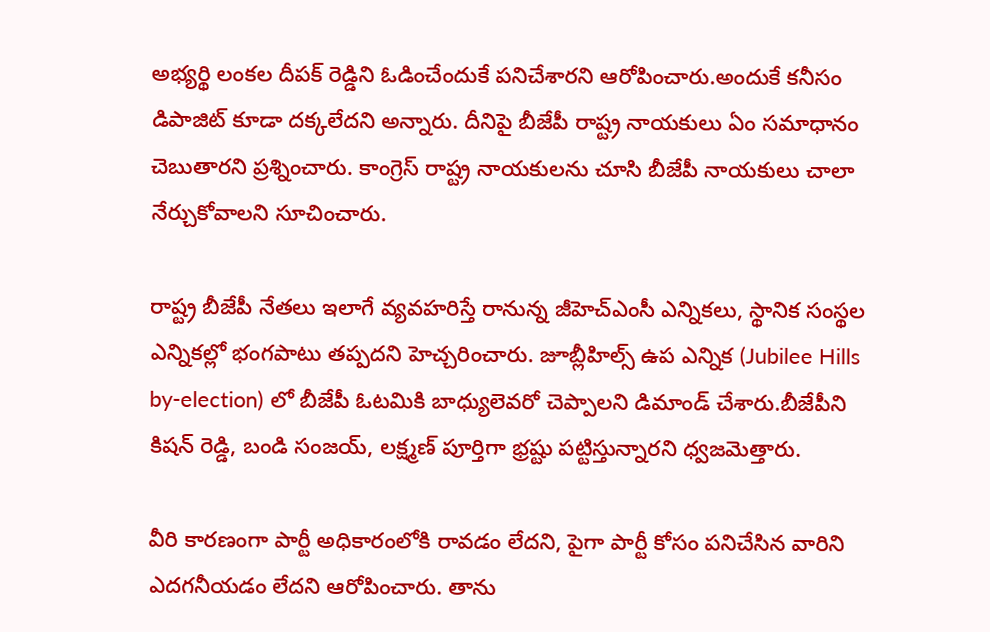అభ్యర్థి లంకల దీపక్ రెడ్డిని ఓడించేందుకే పనిచేశారని ఆరోపించారు.అందుకే కనీసం డిపాజిట్ కూడా దక్కలేదని అన్నారు. దీనిపై బీజేపీ రాష్ట్ర నాయకులు ఏం సమాధానం చెబుతారని ప్రశ్నించారు. కాంగ్రెస్ రాష్ట్ర నాయకులను చూసి బీజేపీ నాయకులు చాలా నేర్చుకోవాలని సూచించారు.

రాష్ట్ర బీజేపీ నేతలు ఇలాగే వ్యవహరిస్తే రానున్న జీహెచ్ఎంసీ ఎన్నికలు, స్థానిక సంస్థల ఎన్నికల్లో భంగపాటు తప్పదని హెచ్చరించారు. జూబ్లీహిల్స్ ఉప ఎన్నిక (Jubilee Hills by-election) లో బీజేపీ ఓటమికి బాధ్యులెవరో చెప్పాలని డిమాండ్ చేశారు.బీజేపీని కిషన్ రెడ్డి, బండి సంజయ్, లక్ష్మణ్ పూర్తిగా భ్రష్టు పట్టిస్తున్నారని ధ్వజమెత్తారు.

వీరి కారణంగా పార్టీ అధికారంలోకి రావడం లేదని, పైగా పార్టీ కోసం పనిచేసిన వారిని ఎదగనీయడం లేదని ఆరోపించారు. తాను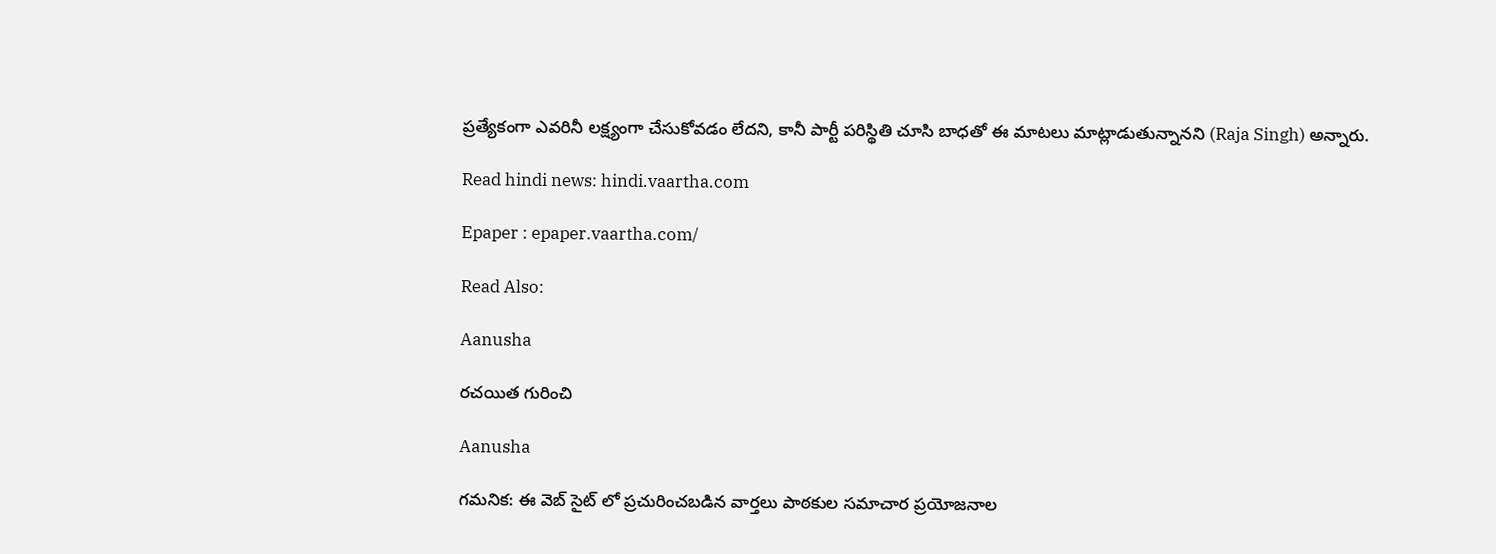ప్రత్యేకంగా ఎవరినీ లక్ష్యంగా చేసుకోవడం లేదని, కానీ పార్టీ పరిస్థితి చూసి బాధతో ఈ మాటలు మాట్లాడుతున్నానని (Raja Singh) అన్నారు.

Read hindi news: hindi.vaartha.com

Epaper : epaper.vaartha.com/

Read Also:

Aanusha

రచయిత గురించి

Aanusha

గమనిక: ఈ వెబ్ సైట్ లో ప్రచురించబడిన వార్తలు పాఠకుల సమాచార ప్రయోజనాల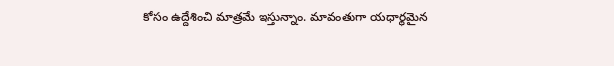కోసం ఉద్దేశించి మాత్రమే ఇస్తున్నాం. మావంతుగా యధార్థమైన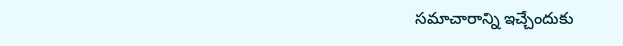సమాచారాన్ని ఇచ్చేందుకు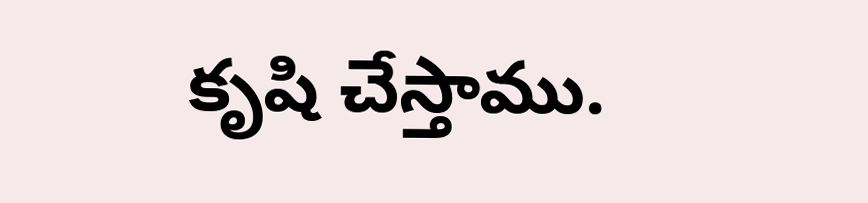కృషి చేస్తాము.